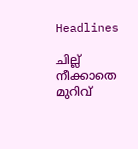Headlines

ചില്ല് നീക്കാതെ മുറിവ്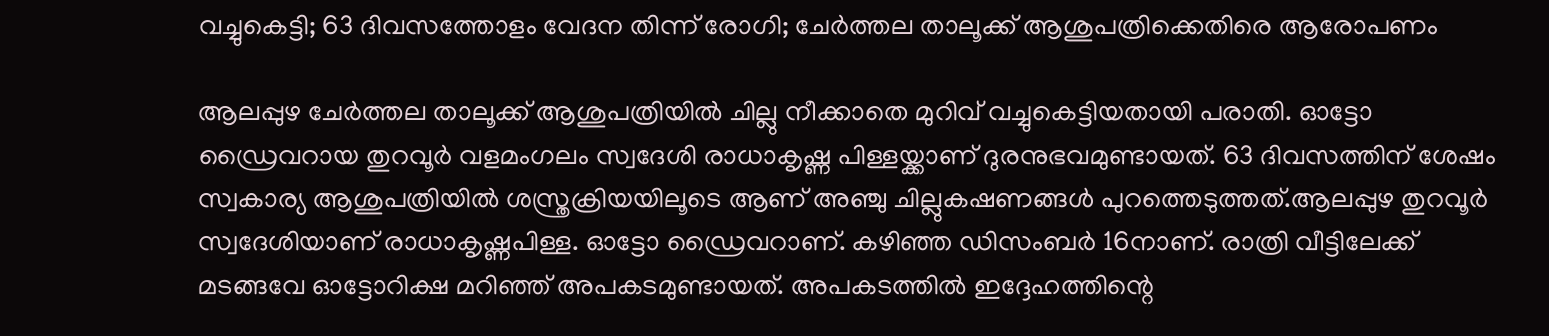വച്ചുകെട്ടി; 63 ദിവസത്തോളം വേദന തിന്ന് രോഗി; ചേര്‍ത്തല താലൂക്ക് ആശുപത്രിക്കെതിരെ ആരോപണം

ആലപ്പുഴ ചേര്‍ത്തല താലൂക്ക് ആശുപത്രിയില്‍ ചില്ലു നീക്കാതെ മുറിവ് വച്ചുകെട്ടിയതായി പരാതി. ഓട്ടോ ഡ്രൈവറായ തുറവൂര്‍ വളമംഗലം സ്വദേശി രാധാകൃഷ്ണ പിള്ളയ്ക്കാണ് ദുരനുഭവമുണ്ടായത്. 63 ദിവസത്തിന് ശേഷം സ്വകാര്യ ആശുപത്രിയില്‍ ശസ്ത്രക്രിയയിലൂടെ ആണ് അഞ്ചു ചില്ലുകഷണങ്ങള്‍ പുറത്തെടുത്തത്.ആലപ്പുഴ തുറവൂര്‍ സ്വദേശിയാണ് രാധാകൃഷ്ണപിള്ള. ഓട്ടോ ഡ്രൈവറാണ്. കഴിഞ്ഞ ഡിസംബര്‍ 16നാണ്. രാത്രി വീട്ടിലേക്ക് മടങ്ങവേ ഓട്ടോറിക്ഷ മറിഞ്ഞ് അപകടമുണ്ടായത്. അപകടത്തില്‍ ഇദ്ദേഹത്തിന്റെ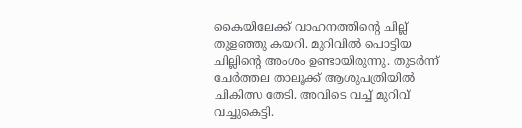കൈയിലേക്ക് വാഹനത്തിന്റെ ചില്ല് തുളഞ്ഞു കയറി. മുറിവില്‍ പൊട്ടിയ ചില്ലിന്റെ അംശം ഉണ്ടായിരുന്നു. തുടര്‍ന്ന് ചേര്‍ത്തല താലൂക്ക് ആശുപത്രിയില്‍ ചികിത്സ തേടി. അവിടെ വച്ച് മുറിവ് വച്ചുകെട്ടി.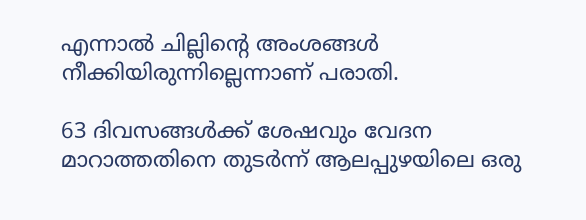എന്നാല്‍ ചില്ലിന്റെ അംശങ്ങള്‍ നീക്കിയിരുന്നില്ലെന്നാണ് പരാതി.

63 ദിവസങ്ങള്‍ക്ക് ശേഷവും വേദന മാറാത്തതിനെ തുടര്‍ന്ന് ആലപ്പുഴയിലെ ഒരു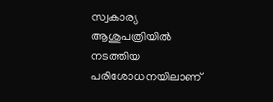സ്വകാര്യ ആശുപത്രിയില്‍ നടത്തിയ പരിശോധനയിലാണ്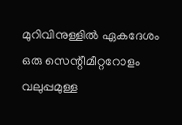മുറിവിനുള്ളില്‍ ഏകദേശം ഒരു സെന്റീമീറ്ററോളം വലുപ്പമുള്ള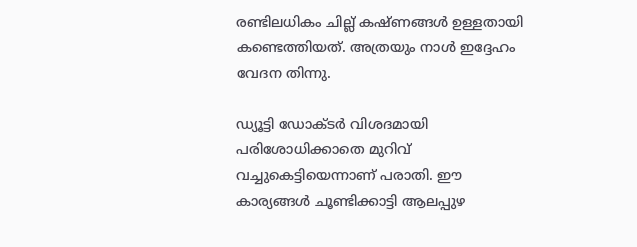രണ്ടിലധികം ചില്ല് കഷ്ണങ്ങള്‍ ഉള്ളതായി കണ്ടെത്തിയത്. അത്രയും നാള്‍ ഇദ്ദേഹം വേദന തിന്നു.

ഡ്യൂട്ടി ഡോക്ടര്‍ വിശദമായി പരിശോധിക്കാതെ മുറിവ് വച്ചുകെട്ടിയെന്നാണ് പരാതി. ഈ കാര്യങ്ങള്‍ ചൂണ്ടിക്കാട്ടി ആലപ്പുഴ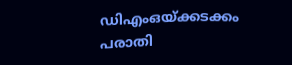ഡിഎംഒയ്ക്കടക്കം പരാതി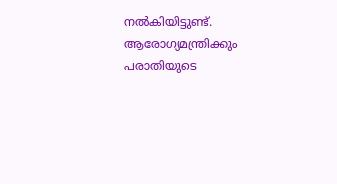നല്‍കിയിട്ടുണ്ട്. ആരോഗ്യമന്ത്രിക്കും പരാതിയുടെ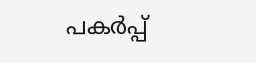പകര്‍പ്പ്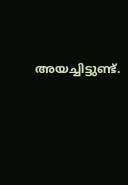അയച്ചിട്ടുണ്ട്.